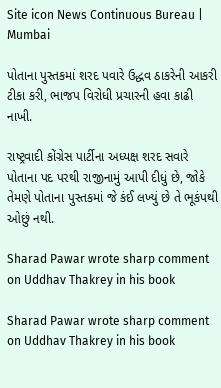Site icon News Continuous Bureau | Mumbai

પોતાના પુસ્તકમાં શરદ પવારે ઉદ્ધવ ઠાકરેની આકરી ટીકા કરી, ભાજપ વિરોધી પ્રચારની હવા કાઢી નાખી.

રાષ્ટ્રવાદી કોંગ્રેસ પાર્ટીના અધ્યક્ષ શરદ સવારે પોતાના પદ પરથી રાજીનામું આપી દીધું છે, જોકે તેમણે પોતાના પુસ્તકમાં જે કંઈ લખ્યું છે તે ભૂકંપથી ઓછું નથી.

Sharad Pawar wrote sharp comment on Uddhav Thakrey in his book

Sharad Pawar wrote sharp comment on Uddhav Thakrey in his book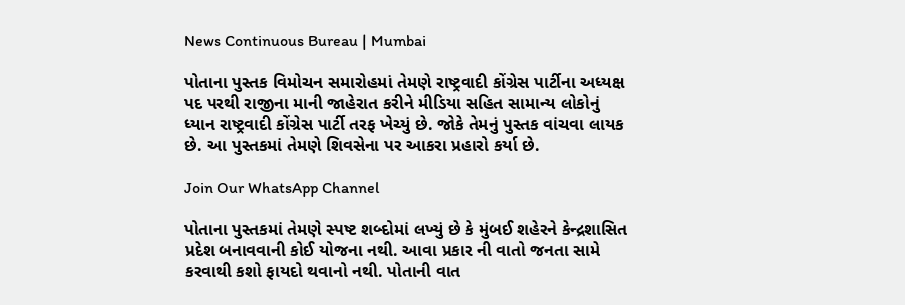News Continuous Bureau | Mumbai

પોતાના પુસ્તક વિમોચન સમારોહમાં તેમણે રાષ્ટ્રવાદી કોંગ્રેસ પાર્ટીના અધ્યક્ષ પદ પરથી રાજીના માની જાહેરાત કરીને મીડિયા સહિત સામાન્ય લોકોનું ધ્યાન રાષ્ટ્રવાદી કોંગ્રેસ પાર્ટી તરફ ખેચ્યું છે. જોકે તેમનું પુસ્તક વાંચવા લાયક છે. આ પુસ્તકમાં તેમણે શિવસેના પર આકરા પ્રહારો કર્યા છે.

Join Our WhatsApp Channel

પોતાના પુસ્તકમાં તેમણે સ્પષ્ટ શબ્દોમાં લખ્યું છે કે મુંબઈ શહેરને કેન્દ્રશાસિત પ્રદેશ બનાવવાની કોઈ યોજના નથી. આવા પ્રકાર ની વાતો જનતા સામે કરવાથી કશો ફાયદો થવાનો નથી. પોતાની વાત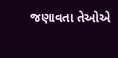જણાવતા તેઓએ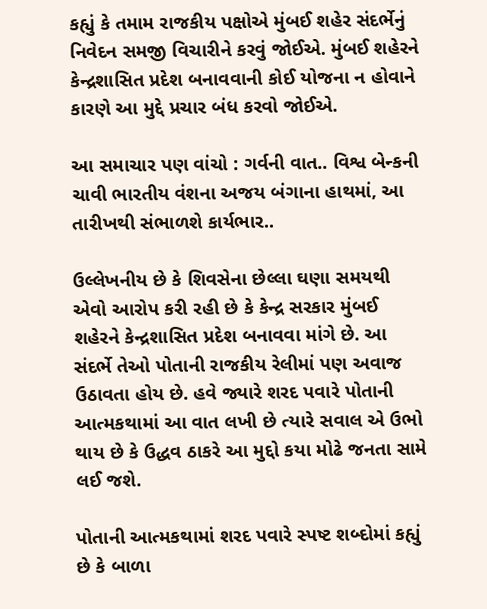કહ્યું કે તમામ રાજકીય પક્ષોએ મુંબઈ શહેર સંદર્ભેનું નિવેદન સમજી વિચારીને કરવું જોઈએ. મુંબઈ શહેરને કેન્દ્રશાસિત પ્રદેશ બનાવવાની કોઈ યોજના ન હોવાને કારણે આ મુદ્દે પ્રચાર બંધ કરવો જોઈએ.

આ સમાચાર પણ વાંચો : ગર્વની વાત.. વિશ્વ બેન્કની ચાવી ભારતીય વંશના અજય બંગાના હાથમાં, આ તારીખથી સંભાળશે કાર્યભાર..

ઉલ્લેખનીય છે કે શિવસેના છેલ્લા ઘણા સમયથી એવો આરોપ કરી રહી છે કે કેન્દ્ર સરકાર મુંબઈ શહેરને કેન્દ્રશાસિત પ્રદેશ બનાવવા માંગે છે. આ સંદર્ભે તેઓ પોતાની રાજકીય રેલીમાં પણ અવાજ ઉઠાવતા હોય છે. હવે જ્યારે શરદ પવારે પોતાની આત્મકથામાં આ વાત લખી છે ત્યારે સવાલ એ ઉભો થાય છે કે ઉદ્ધવ ઠાકરે આ મુદ્દો કયા મોઢે જનતા સામે લઈ જશે.

પોતાની આત્મકથામાં શરદ પવારે સ્પષ્ટ શબ્દોમાં કહ્યું છે કે બાળા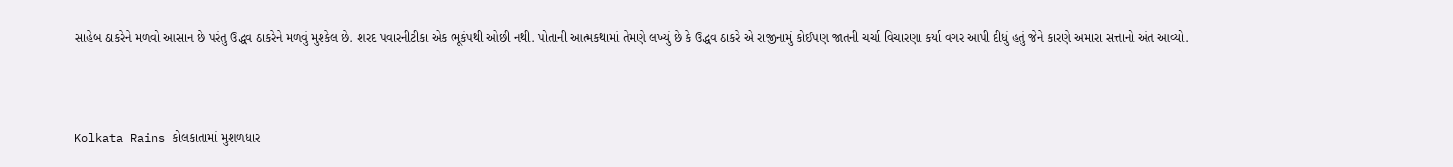સાહેબ ઠાકરેને મળવો આસાન છે પરંતુ ઉદ્ધવ ઠાકરેને મળવું મુશ્કેલ છે. શરદ પવારનીટીકા એક ભૂકંપથી ઓછી નથી. પોતાની આત્મકથામાં તેમણે લખ્યું છે કે ઉદ્ધવ ઠાકરે એ રાજીનામું કોઈપણ જાતની ચર્ચા વિચારણા કર્યા વગર આપી દીધું હતું જેને કારણે અમારા સત્તાનો અંત આવ્યો.



Kolkata Rains કોલકાતામાં મુશળધાર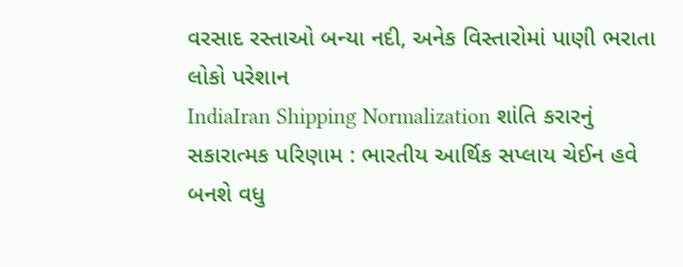વરસાદ રસ્તાઓ બન્યા નદી, અનેક વિસ્તારોમાં પાણી ભરાતા લોકો પરેશાન
IndiaIran Shipping Normalization શાંતિ કરારનું સકારાત્મક પરિણામ : ભારતીય આર્થિક સપ્લાય ચેઈન હવે બનશે વધુ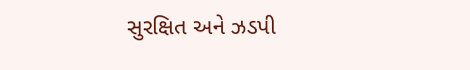સુરક્ષિત અને ઝડપી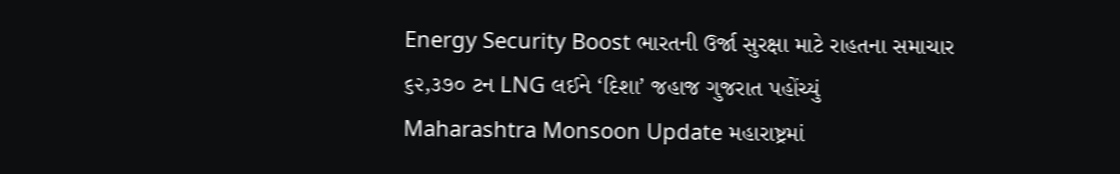Energy Security Boost ભારતની ઉર્જા સુરક્ષા માટે રાહતના સમાચાર ૬૨,૩૭૦ ટન LNG લઈને ‘દિશા’ જહાજ ગુજરાત પહોંચ્યું
Maharashtra Monsoon Update મહારાષ્ટ્રમાં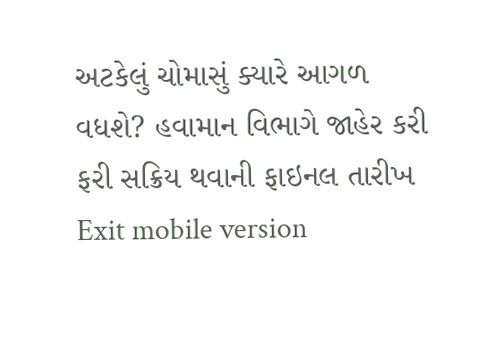અટકેલું ચોમાસું ક્યારે આગળ વધશે? હવામાન વિભાગે જાહેર કરી ફરી સક્રિય થવાની ફાઇનલ તારીખ
Exit mobile version